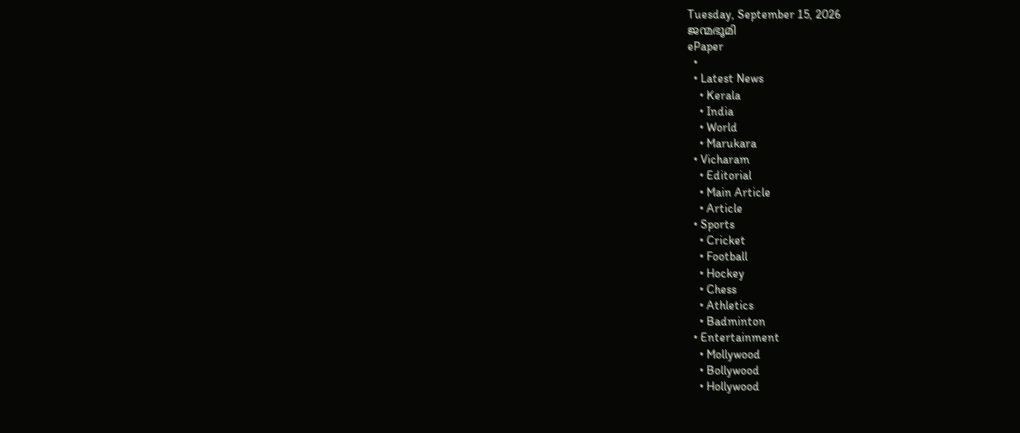Tuesday, September 15, 2026
ജന്മഭൂമി
ePaper
  •
  • Latest News
    • Kerala
    • India
    • World
    • Marukara
  • Vicharam
    • Editorial
    • Main Article
    • Article
  • Sports
    • Cricket
    • Football
    • Hockey
    • Chess
    • Athletics
    • Badminton
  • Entertainment
    • Mollywood
    • Bollywood
    • Hollywood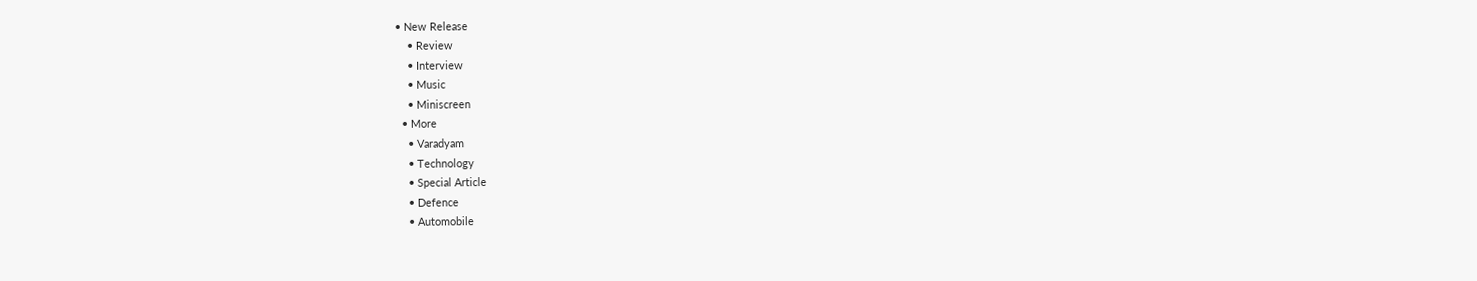• New Release
    • Review
    • Interview
    • Music
    • Miniscreen
  • More
    • Varadyam
    • Technology
    • Special Article
    • Defence
    • Automobile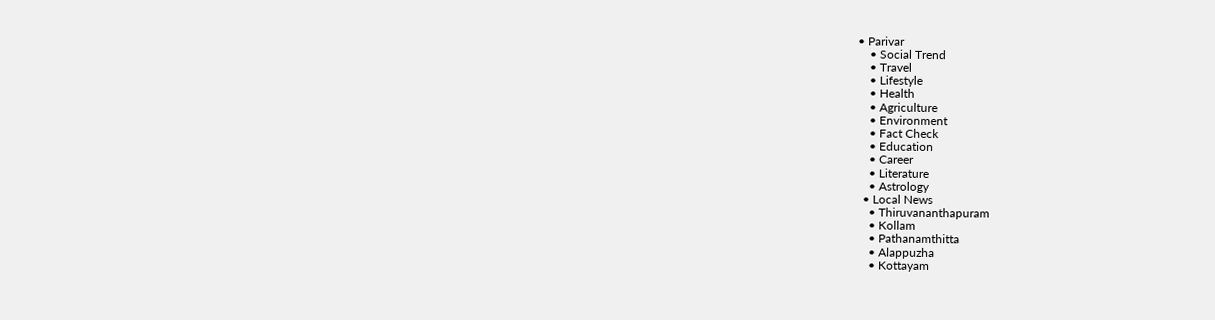• Parivar
    • Social Trend
    • Travel
    • Lifestyle
    • Health
    • Agriculture
    • Environment
    • Fact Check
    • Education
    • Career
    • Literature
    • Astrology
  • Local News
    • Thiruvananthapuram
    • Kollam
    • Pathanamthitta
    • Alappuzha
    • Kottayam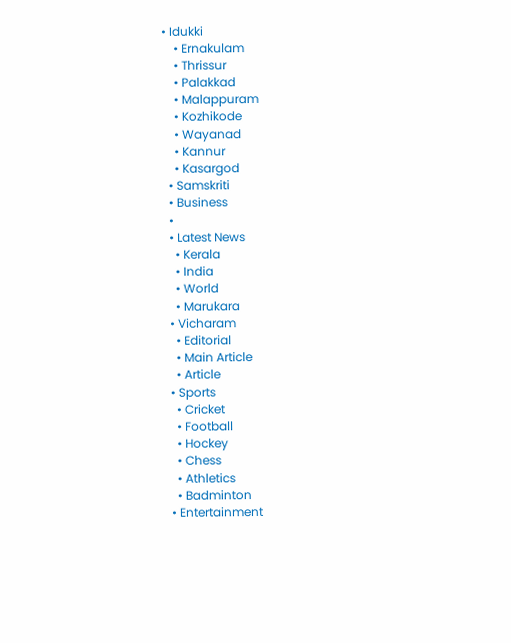• Idukki
    • Ernakulam
    • Thrissur
    • Palakkad
    • Malappuram
    • Kozhikode
    • Wayanad
    • Kannur
    • Kasargod
  • Samskriti
  • Business
  •
  • Latest News
    • Kerala
    • India
    • World
    • Marukara
  • Vicharam
    • Editorial
    • Main Article
    • Article
  • Sports
    • Cricket
    • Football
    • Hockey
    • Chess
    • Athletics
    • Badminton
  • Entertainment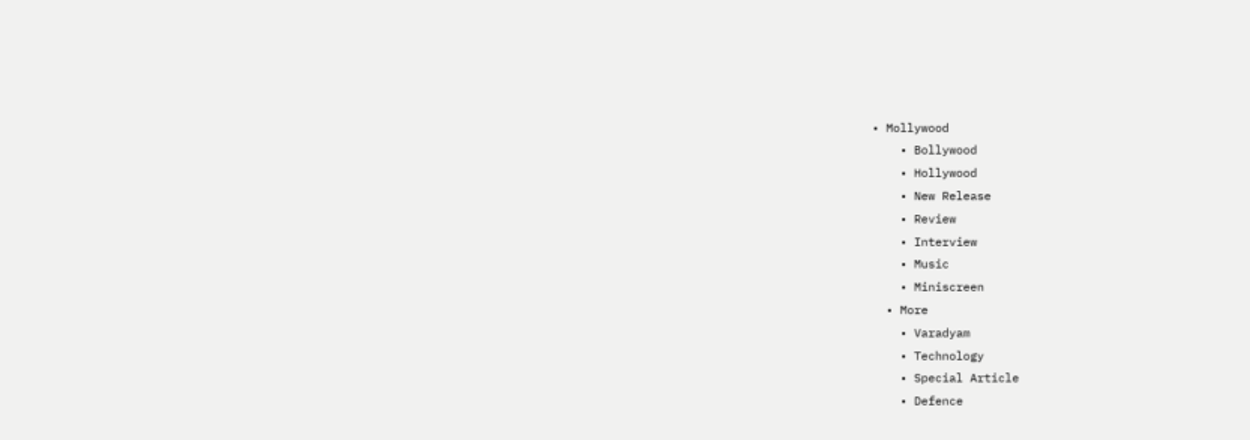• Mollywood
    • Bollywood
    • Hollywood
    • New Release
    • Review
    • Interview
    • Music
    • Miniscreen
  • More
    • Varadyam
    • Technology
    • Special Article
    • Defence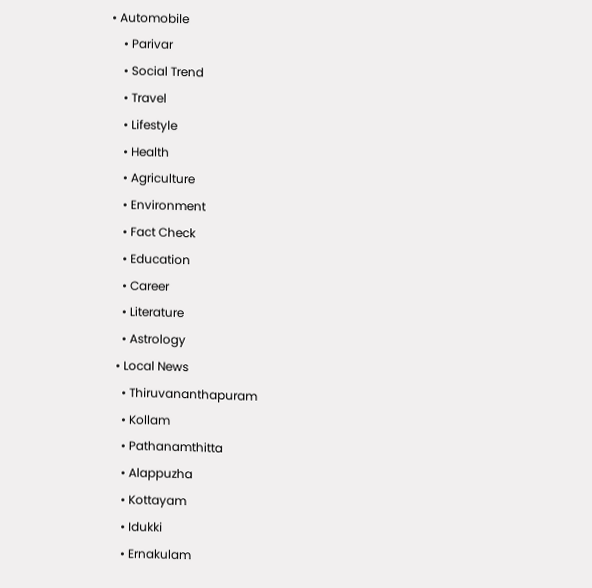• Automobile
    • Parivar
    • Social Trend
    • Travel
    • Lifestyle
    • Health
    • Agriculture
    • Environment
    • Fact Check
    • Education
    • Career
    • Literature
    • Astrology
  • Local News
    • Thiruvananthapuram
    • Kollam
    • Pathanamthitta
    • Alappuzha
    • Kottayam
    • Idukki
    • Ernakulam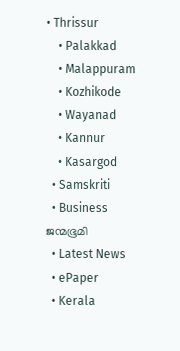• Thrissur
    • Palakkad
    • Malappuram
    • Kozhikode
    • Wayanad
    • Kannur
    • Kasargod
  • Samskriti
  • Business
ജന്മഭൂമി
  • Latest News
  • ePaper
  • Kerala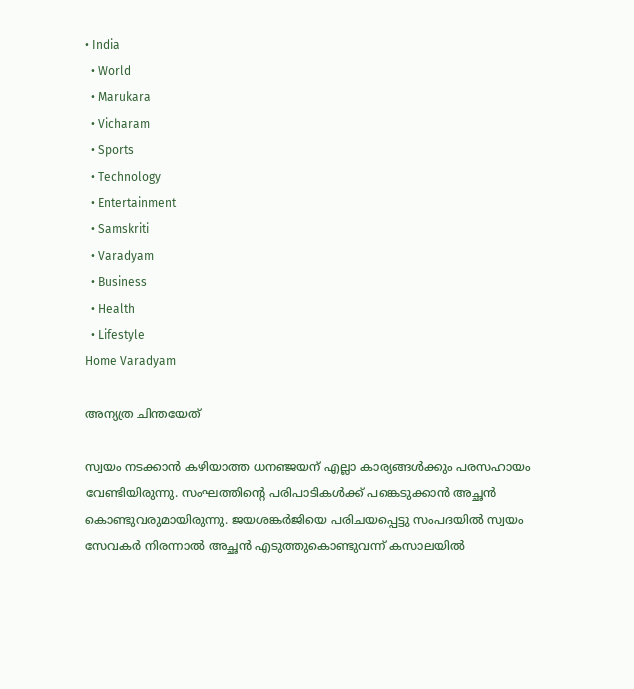• India
  • World
  • Marukara
  • Vicharam
  • Sports
  • Technology
  • Entertainment
  • Samskriti
  • Varadyam
  • Business
  • Health
  • Lifestyle
Home Varadyam

അന്യത്ര ചിന്തയേത്

സ്വയം നടക്കാന്‍ കഴിയാത്ത ധനഞ്ജയന് എല്ലാ കാര്യങ്ങള്‍ക്കും പരസഹായം വേണ്ടിയിരുന്നു. സംഘത്തിന്റെ പരിപാടികള്‍ക്ക് പങ്കെടുക്കാന്‍ അച്ഛന്‍ കൊണ്ടുവരുമായിരുന്നു. ജയശങ്കര്‍ജിയെ പരിചയപ്പെട്ടു സംപദയില്‍ സ്വയം സേവകര്‍ നിരന്നാല്‍ അച്ഛന്‍ എടുത്തുകൊണ്ടുവന്ന് കസാലയില്‍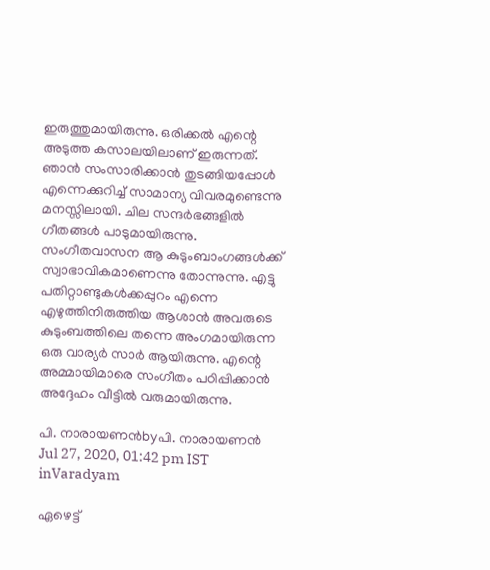ഇരുത്തുമായിരുന്നു. ഒരിക്കല്‍ എന്റെ അടുത്ത കസാലയിലാണ് ഇരുന്നത്. ഞാന്‍ സംസാരിക്കാന്‍ തുടങ്ങിയപ്പോള്‍ എന്നെക്കുറിച്ച് സാമാന്യ വിവരമുണ്ടെന്നു മനസ്സിലായി. ചില സന്ദര്‍ഭങ്ങളില്‍ ഗീതങ്ങള്‍ പാടുമായിരുന്നു. സംഗീതവാസന ആ കുടുംബാംഗങ്ങള്‍ക്ക് സ്വാഭാവികമാണെന്നു തോന്നുന്നു. എട്ടു പതിറ്റാണ്ടുകള്‍ക്കപ്പുറം എന്നെ എഴുത്തിനിരുത്തിയ ആശാന്‍ അവരുടെ കുടുംബത്തിലെ തന്നെ അംഗമായിരുന്ന ഒരു വാര്യര്‍ സാര്‍ ആയിരുന്നു. എന്റെ അമ്മായിമാരെ സംഗീതം പഠിപ്പിക്കാന്‍ അദ്ദേഹം വീട്ടില്‍ വരുമായിരുന്നു.

പി. നാരായണന്‍byപി. നാരായണന്‍
Jul 27, 2020, 01:42 pm IST
inVaradyam

ഏഴെട്ട്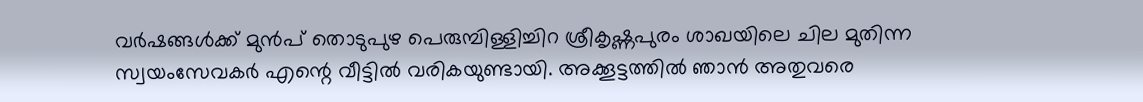വര്‍ഷങ്ങള്‍ക്ക് മുന്‍പ് തൊടുപുഴ പെരുമ്പിള്ളിച്ചിറ ശ്രീകൃഷ്ണപുരം ശാഖയിലെ ചില മുതിന്ന സ്വയംസേവകര്‍ എന്റെ വീട്ടില്‍ വരികയുണ്ടായി. അക്കൂട്ടത്തില്‍ ഞാന്‍ അതുവരെ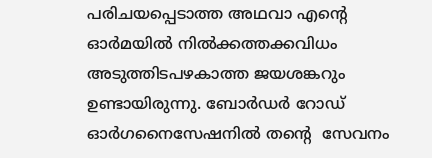പരിചയപ്പെടാത്ത അഥവാ എന്റെ ഓര്‍മയില്‍ നില്‍ക്കത്തക്കവിധം അടുത്തിടപഴകാത്ത ജയശങ്കറും ഉണ്ടായിരുന്നു. ബോര്‍ഡര്‍ റോഡ് ഓര്‍ഗനൈസേഷനില്‍ തന്റെ  സേവനം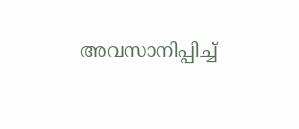അവസാനിപ്പിച്ച്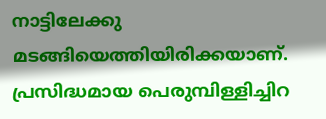നാട്ടിലേക്കു  മടങ്ങിയെത്തിയിരിക്കയാണ്. പ്രസിദ്ധമായ പെരുമ്പിള്ളിച്ചിറ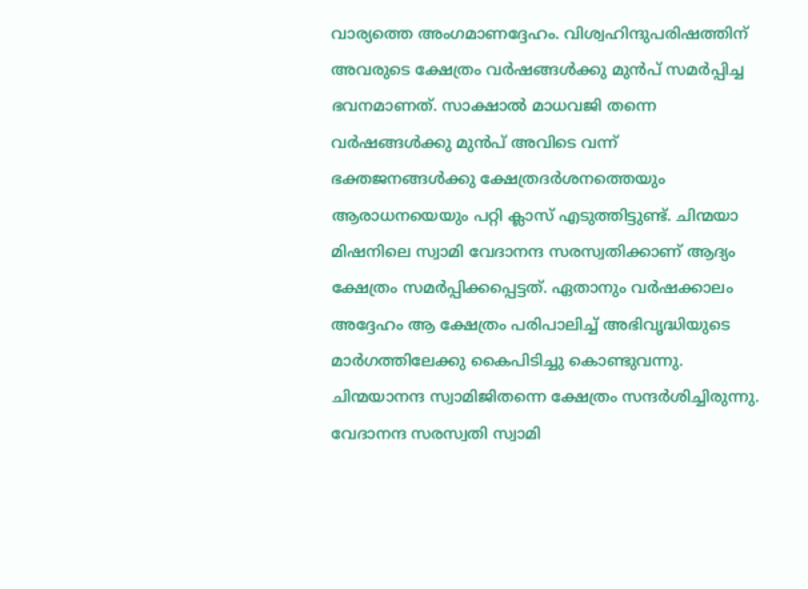വാര്യത്തെ അംഗമാണദ്ദേഹം. വിശ്വഹിന്ദുപരിഷത്തിന് അവരുടെ ക്ഷേത്രം വര്‍ഷങ്ങള്‍ക്കു മുന്‍പ് സമര്‍പ്പിച്ച ഭവനമാണത്. സാക്ഷാല്‍ മാധവജി തന്നെ വര്‍ഷങ്ങള്‍ക്കു മുന്‍പ് അവിടെ വന്ന് ഭക്തജനങ്ങള്‍ക്കു ക്ഷേത്രദര്‍ശനത്തെയും ആരാധനയെയും പറ്റി ക്ലാസ് എടുത്തിട്ടുണ്ട്. ചിന്മയാ മിഷനിലെ സ്വാമി വേദാനന്ദ സരസ്വതിക്കാണ് ആദ്യം ക്ഷേത്രം സമര്‍പ്പിക്കപ്പെട്ടത്. ഏതാനും വര്‍ഷക്കാലം അദ്ദേഹം ആ ക്ഷേത്രം പരിപാലിച്ച് അഭിവൃദ്ധിയുടെ മാര്‍ഗത്തിലേക്കു കൈപിടിച്ചു കൊണ്ടുവന്നു. ചിന്മയാനന്ദ സ്വാമിജിതന്നെ ക്ഷേത്രം സന്ദര്‍ശിച്ചിരുന്നു. വേദാനന്ദ സരസ്വതി സ്വാമി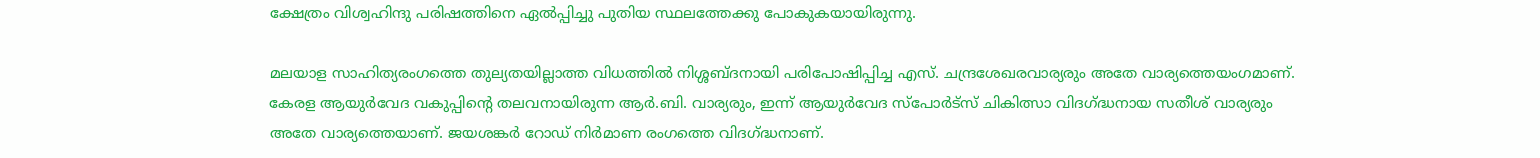ക്ഷേത്രം വിശ്വഹിന്ദു പരിഷത്തിനെ ഏല്‍പ്പിച്ചു പുതിയ സ്ഥലത്തേക്കു പോകുകയായിരുന്നു.

മലയാള സാഹിത്യരംഗത്തെ തുല്യതയില്ലാത്ത വിധത്തില്‍ നിശ്ശബ്ദനായി പരിപോഷിപ്പിച്ച എസ്. ചന്ദ്രശേഖരവാര്യരും അതേ വാര്യത്തെയംഗമാണ്. കേരള ആയുര്‍വേദ വകുപ്പിന്റെ തലവനായിരുന്ന ആര്‍.ബി. വാര്യരും, ഇന്ന് ആയുര്‍വേദ സ്‌പോര്‍ട്‌സ് ചികിത്സാ വിദഗ്‌ദ്ധനായ സതീശ് വാര്യരും അതേ വാര്യത്തെയാണ്. ജയശങ്കര്‍ റോഡ് നിര്‍മാണ രംഗത്തെ വിദഗ്‌ദ്ധനാണ്.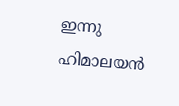ഇന്നു ഹിമാലയന്‍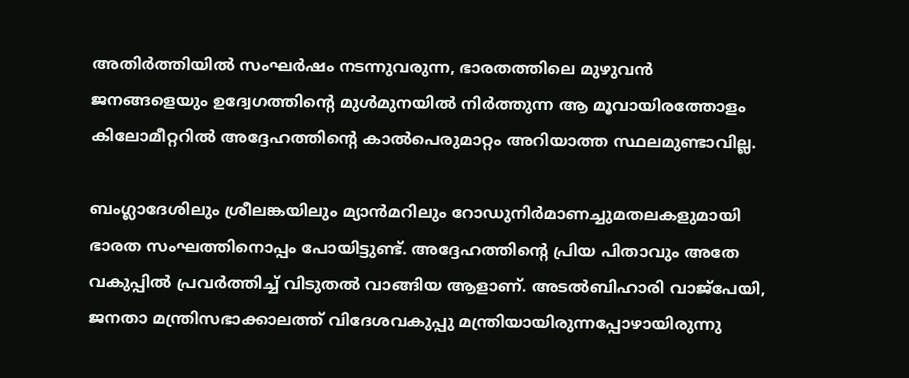അതിര്‍ത്തിയില്‍ സംഘര്‍ഷം നടന്നുവരുന്ന, ഭാരതത്തിലെ മുഴുവന്‍ ജനങ്ങളെയും ഉദ്വേഗത്തിന്റെ മുള്‍മുനയില്‍ നിര്‍ത്തുന്ന ആ മൂവായിരത്തോളം കിലോമീറ്ററില്‍ അദ്ദേഹത്തിന്റെ കാല്‍പെരുമാറ്റം അറിയാത്ത സ്ഥലമുണ്ടാവില്ല.

ബംഗ്ലാദേശിലും ശ്രീലങ്കയിലും മ്യാന്‍മറിലും റോഡുനിര്‍മാണച്ചുമതലകളുമായി ഭാരത സംഘത്തിനൊപ്പം പോയിട്ടുണ്ട്. അദ്ദേഹത്തിന്റെ പ്രിയ പിതാവും അതേ വകുപ്പില്‍ പ്രവര്‍ത്തിച്ച് വിടുതല്‍ വാങ്ങിയ ആളാണ്. അടല്‍ബിഹാരി വാജ്‌പേയി, ജനതാ മന്ത്രിസഭാക്കാലത്ത് വിദേശവകുപ്പു മന്ത്രിയായിരുന്നപ്പോഴായിരുന്നു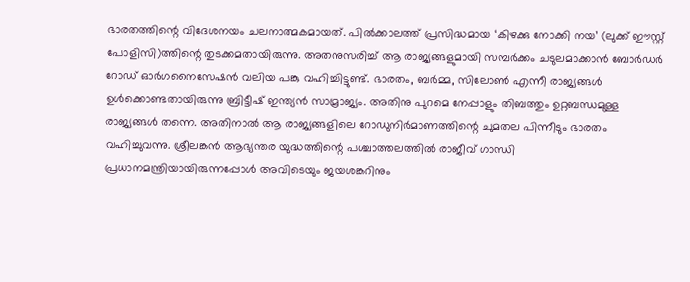ഭാരതത്തിന്റെ വിദേശനയം ചലനാത്മകമായത്. പില്‍ക്കാലത്ത് പ്രസിദ്ധമായ ‘കിഴക്കു നോക്കി നയ’ (ലുക്ക് ഈസ്റ്റ് പോളിസി)ത്തിന്റെ തുടക്കമതായിരുന്നു. അതനുസരിച്ച് ആ രാജ്യങ്ങളുമായി സമ്പര്‍ക്കം ചടുലമാക്കാന്‍ ബോര്‍ഡര്‍ റോഡ് ഓര്‍ഗനൈസേഷന്‍ വലിയ പങ്കു വഹിച്ചിട്ടുണ്ട്. ഭാരതം, ബര്‍മ്മ, സിലോണ്‍ എന്നീ രാജ്യങ്ങള്‍ ഉള്‍ക്കൊണ്ടതായിരുന്നു ബ്രിട്ടീഷ് ഇന്ത്യന്‍ സാമ്രാജ്യം. അതിനു പുറമെ നേപ്പാളും തിബത്തും ഉറ്റബന്ധമുള്ള രാജ്യങ്ങള്‍ തന്നെ. അതിനാല്‍ ആ രാജ്യങ്ങളിലെ റോഡുനിര്‍മാണത്തിന്റെ ചുമതല പിന്നീടും ഭാരതം വഹിച്ചുവന്നു. ശ്രീലങ്കന്‍ ആഭ്യന്തര യുദ്ധത്തിന്റെ പശ്ചാത്തലത്തില്‍ രാജീവ് ഗാന്ധി പ്രധാനമന്ത്രിയായിരുന്നപ്പോള്‍ അവിടെയും ജയശങ്കറിനും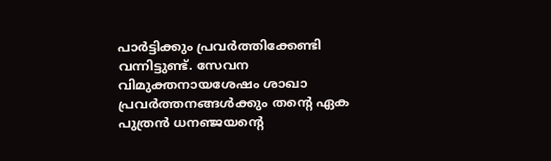പാര്‍ട്ടിക്കും പ്രവര്‍ത്തിക്കേണ്ടി വന്നിട്ടുണ്ട്. സേവന വിമുക്തനായശേഷം ശാഖാ പ്രവര്‍ത്തനങ്ങള്‍ക്കും തന്റെ ഏക പുത്രന്‍ ധനഞ്ജയന്റെ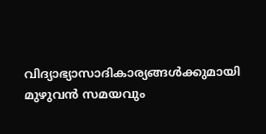വിദ്യാഭ്യാസാദികാര്യങ്ങള്‍ക്കുമായി മുഴുവന്‍ സമയവും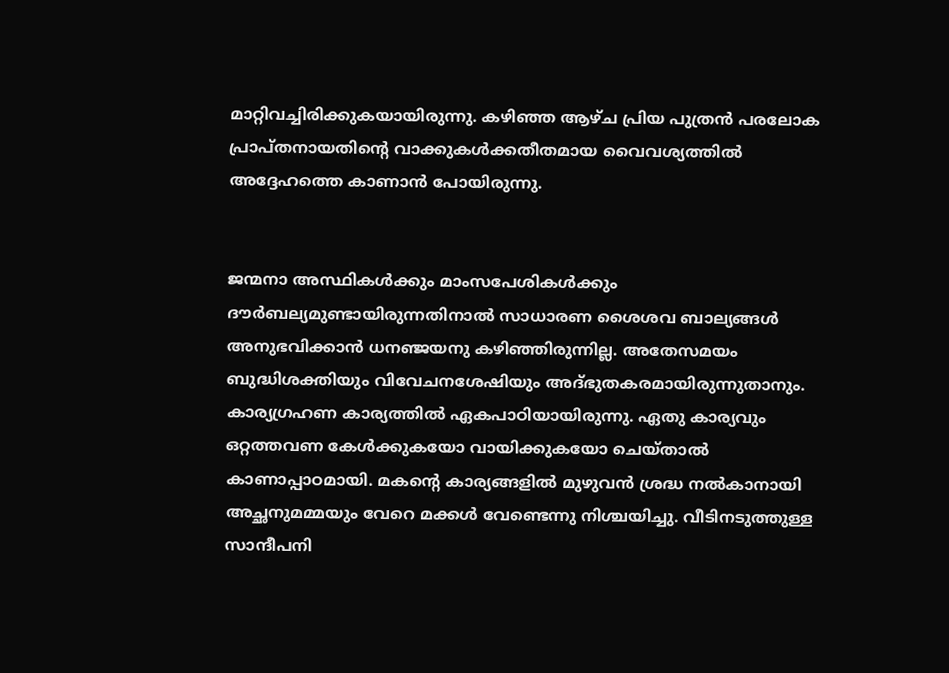മാറ്റിവച്ചിരിക്കുകയായിരുന്നു. കഴിഞ്ഞ ആഴ്ച പ്രിയ പുത്രന്‍ പരലോക പ്രാപ്തനായതിന്റെ വാക്കുകള്‍ക്കതീതമായ വൈവശ്യത്തില്‍ അദ്ദേഹത്തെ കാണാന്‍ പോയിരുന്നു.


ജന്മനാ അസ്ഥികള്‍ക്കും മാംസപേശികള്‍ക്കും ദൗര്‍ബല്യമുണ്ടായിരുന്നതിനാല്‍ സാധാരണ ശൈശവ ബാല്യങ്ങള്‍ അനുഭവിക്കാന്‍ ധനഞ്ജയനു കഴിഞ്ഞിരുന്നില്ല. അതേസമയം ബുദ്ധിശക്തിയും വിവേചനശേഷിയും അദ്ഭുതകരമായിരുന്നുതാനും. കാര്യഗ്രഹണ കാര്യത്തില്‍ ഏകപാഠിയായിരുന്നു. ഏതു കാര്യവും ഒറ്റത്തവണ കേള്‍ക്കുകയോ വായിക്കുകയോ ചെയ്താല്‍ കാണാപ്പാഠമായി. മകന്റെ കാര്യങ്ങളില്‍ മുഴുവന്‍ ശ്രദ്ധ നല്‍കാനായി അച്ഛനുമമ്മയും വേറെ മക്കള്‍ വേണ്ടെന്നു നിശ്ചയിച്ചു. വീടിനടുത്തുള്ള സാന്ദീപനി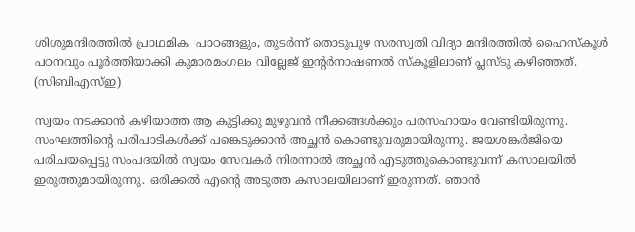ശിശുമന്ദിരത്തില്‍ പ്രാഥമിക  പാഠങ്ങളും, തുടര്‍ന്ന് തൊടുപുഴ സരസ്വതി വിദ്യാ മന്ദിരത്തില്‍ ഹൈസ്‌കൂള്‍ പഠനവും പൂര്‍ത്തിയാക്കി കുമാരമംഗലം വില്ലേജ് ഇന്റര്‍നാഷണല്‍ സ്‌കൂളിലാണ് പ്ലസ്ടു കഴിഞ്ഞത്. (സിബിഎസ്ഇ)

സ്വയം നടക്കാന്‍ കഴിയാത്ത ആ കുട്ടിക്കു മുഴുവന്‍ നീക്കങ്ങള്‍ക്കും പരസഹായം വേണ്ടിയിരുന്നു. സംഘത്തിന്റെ പരിപാടികള്‍ക്ക് പങ്കെടുക്കാന്‍ അച്ഛന്‍ കൊണ്ടുവരുമായിരുന്നു. ജയശങ്കര്‍ജിയെ പരിചയപ്പെട്ടു സംപദയില്‍ സ്വയം സേവകര്‍ നിരന്നാല്‍ അച്ഛന്‍ എടുത്തുകൊണ്ടുവന്ന് കസാലയില്‍ ഇരുത്തുമായിരുന്നു. ഒരിക്കല്‍ എന്റെ അടുത്ത കസാലയിലാണ് ഇരുന്നത്. ഞാന്‍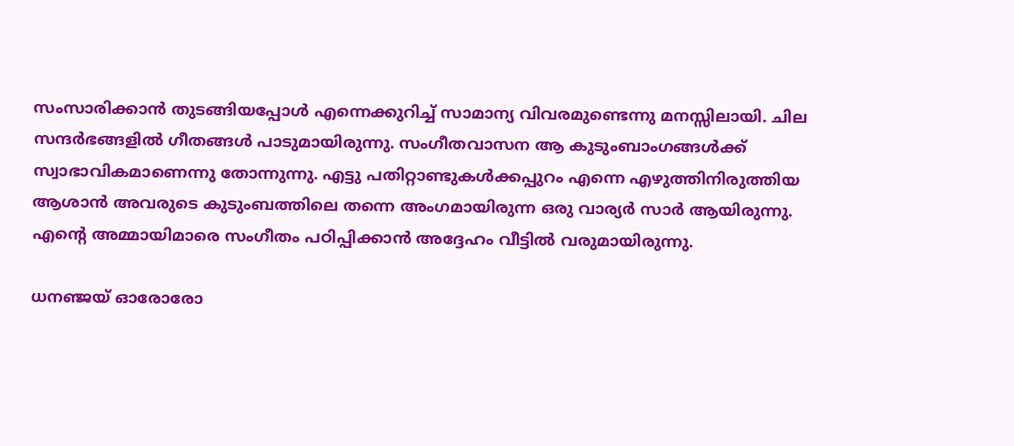സംസാരിക്കാന്‍ തുടങ്ങിയപ്പോള്‍ എന്നെക്കുറിച്ച് സാമാന്യ വിവരമുണ്ടെന്നു മനസ്സിലായി. ചില സന്ദര്‍ഭങ്ങളില്‍ ഗീതങ്ങള്‍ പാടുമായിരുന്നു. സംഗീതവാസന ആ കുടുംബാംഗങ്ങള്‍ക്ക് സ്വാഭാവികമാണെന്നു തോന്നുന്നു. എട്ടു പതിറ്റാണ്ടുകള്‍ക്കപ്പുറം എന്നെ എഴുത്തിനിരുത്തിയ ആശാന്‍ അവരുടെ കുടുംബത്തിലെ തന്നെ അംഗമായിരുന്ന ഒരു വാര്യര്‍ സാര്‍ ആയിരുന്നു. എന്റെ അമ്മായിമാരെ സംഗീതം പഠിപ്പിക്കാന്‍ അദ്ദേഹം വീട്ടില്‍ വരുമായിരുന്നു.

ധനഞ്ജയ് ഓരോരോ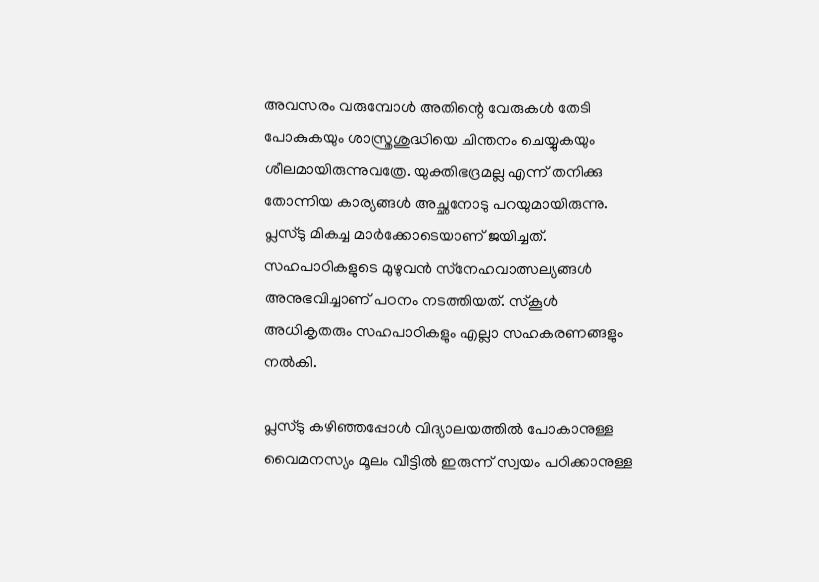അവസരം വരുമ്പോള്‍ അതിന്റെ വേരുകള്‍ തേടി പോകുകയും ശാസ്ത്രശുദ്ധിയെ ചിന്തനം ചെയ്യുകയും ശീലമായിരുന്നുവത്രേ. യുക്തിഭദ്രമല്ല എന്ന് തനിക്കു തോന്നിയ കാര്യങ്ങള്‍ അച്ഛനോടു പറയുമായിരുന്നു. പ്ലസ്ടു മികച്ച മാര്‍ക്കോടെയാണ് ജയിച്ചത്. സഹപാഠികളുടെ മുഴുവന്‍ സ്‌നേഹവാത്സല്യങ്ങള്‍ അനുഭവിച്ചാണ് പഠനം നടത്തിയത്. സ്‌കൂള്‍ അധികൃതരും സഹപാഠികളും എല്ലാ സഹകരണങ്ങളും നല്‍കി.

പ്ലസ്ടു കഴിഞ്ഞപ്പോള്‍ വിദ്യാലയത്തില്‍ പോകാനുള്ള വൈമനസ്യം മൂലം വീട്ടില്‍ ഇരുന്ന് സ്വയം പഠിക്കാനുള്ള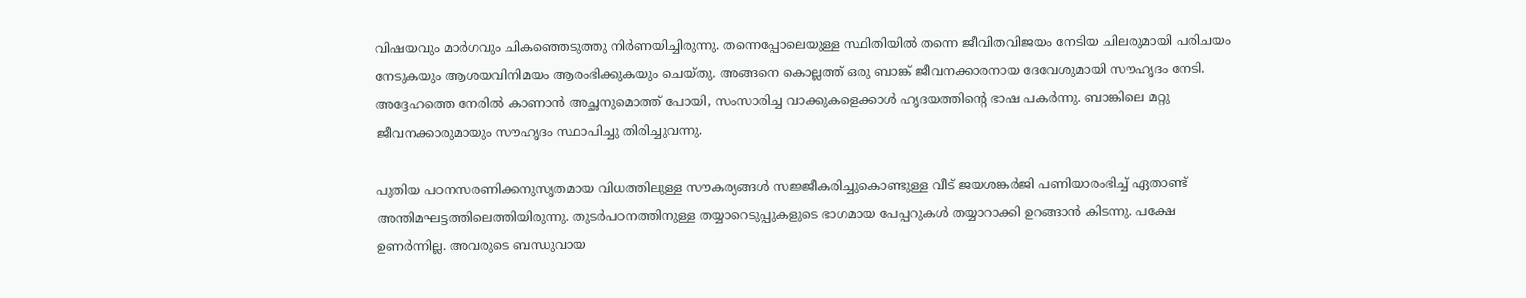വിഷയവും മാര്‍ഗവും ചികഞ്ഞെടുത്തു നിര്‍ണയിച്ചിരുന്നു. തന്നെപ്പോലെയുള്ള സ്ഥിതിയില്‍ തന്നെ ജീവിതവിജയം നേടിയ ചിലരുമായി പരിചയം നേടുകയും ആശയവിനിമയം ആരംഭിക്കുകയും ചെയ്തു. അങ്ങനെ കൊല്ലത്ത് ഒരു ബാങ്ക് ജീവനക്കാരനായ ദേവേശുമായി സൗഹൃദം നേടി. അദ്ദേഹത്തെ നേരില്‍ കാണാന്‍ അച്ഛനുമൊത്ത് പോയി, സംസാരിച്ച വാക്കുകളെക്കാള്‍ ഹൃദയത്തിന്റെ ഭാഷ പകര്‍ന്നു. ബാങ്കിലെ മറ്റു ജീവനക്കാരുമായും സൗഹൃദം സ്ഥാപിച്ചു തിരിച്ചുവന്നു.

പുതിയ പഠനസരണിക്കനുസൃതമായ വിധത്തിലുള്ള സൗകര്യങ്ങള്‍ സജ്ജീകരിച്ചുകൊണ്ടുള്ള വീട് ജയശങ്കര്‍ജി പണിയാരംഭിച്ച് ഏതാണ്ട് അന്തിമഘട്ടത്തിലെത്തിയിരുന്നു. തുടര്‍പഠനത്തിനുള്ള തയ്യാറെടുപ്പുകളുടെ ഭാഗമായ പേപ്പറുകള്‍ തയ്യാറാക്കി ഉറങ്ങാന്‍ കിടന്നു. പക്ഷേ ഉണര്‍ന്നില്ല. അവരുടെ ബന്ധുവായ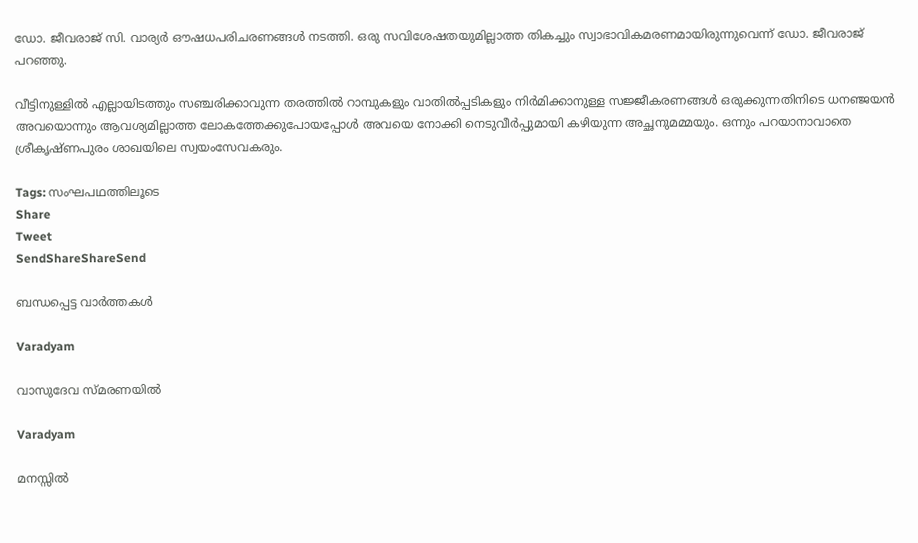ഡോ. ജീവരാജ് സി. വാര്യര്‍ ഔഷധപരിചരണങ്ങള്‍ നടത്തി. ഒരു സവിശേഷതയുമില്ലാത്ത തികച്ചും സ്വാഭാവികമരണമായിരുന്നുവെന്ന് ഡോ. ജീവരാജ് പറഞ്ഞു.

വീട്ടിനുള്ളില്‍ എല്ലായിടത്തും സഞ്ചരിക്കാവുന്ന തരത്തില്‍ റാമ്പുകളും വാതില്‍പ്പടികളും നിര്‍മിക്കാനുള്ള സജ്ജീകരണങ്ങള്‍ ഒരുക്കുന്നതിനിടെ ധനഞ്ജയന്‍ അവയൊന്നും ആവശ്യമില്ലാത്ത ലോകത്തേക്കുപോയപ്പോള്‍ അവയെ നോക്കി നെടുവീര്‍പ്പുമായി കഴിയുന്ന അച്ഛനുമമ്മയും. ഒന്നും പറയാനാവാതെ ശ്രീകൃഷ്ണപുരം ശാഖയിലെ സ്വയംസേവകരും.

Tags: സംഘപഥത്തിലൂടെ
Share
Tweet
SendShareShareSend

ബന്ധപ്പെട്ട വാര്‍ത്തകള്‍

Varadyam

വാസുദേവ സ്മരണയില്‍

Varadyam

മനസ്സില്‍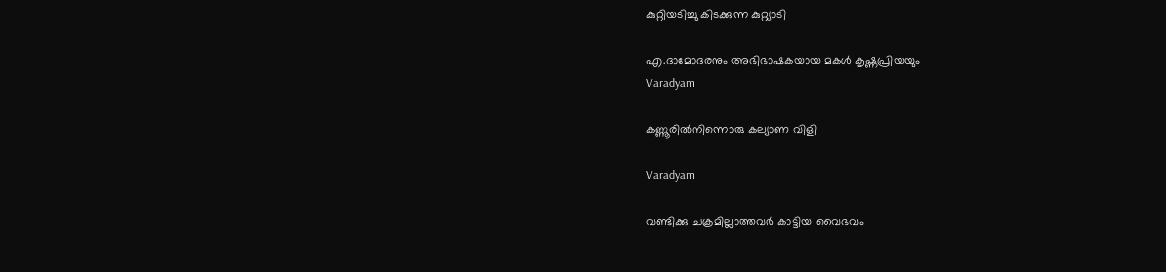കുറ്റിയടിച്ചു കിടക്കുന്ന കുറ്റ്യാടി

എ.ദാമോദരനും അഭിഭാഷകയായ മകള്‍ കൃഷ്ണപ്രിയയും
Varadyam

കണ്ണൂരില്‍നിന്നൊരു കല്യാണ വിളി

Varadyam

വണ്ടിക്കു ചക്രമില്ലാത്തവര്‍ കാട്ടിയ വൈഭവം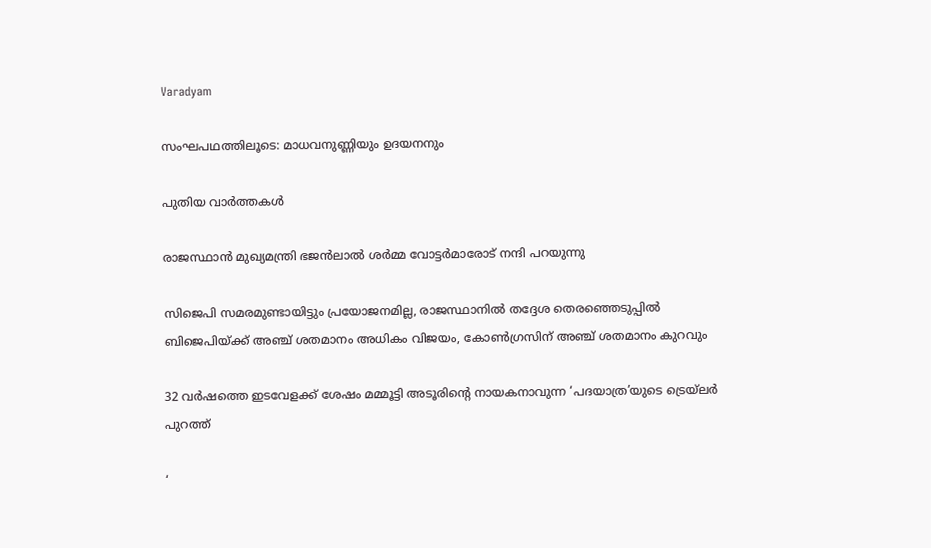Varadyam

സംഘപഥത്തിലൂടെ: മാധവനുണ്ണിയും ഉദയനനും

പുതിയ വാര്‍ത്തകള്‍

രാജസ്ഥാന്‍ മുഖ്യമന്ത്രി ഭജന്‍ലാല്‍ ശര്‍മ്മ വോട്ടര്‍മാരോട് നന്ദി പറയുന്നു

സിജെപി സമരമുണ്ടായിട്ടും പ്രയോജനമില്ല, രാജസ്ഥാനില്‍ തദ്ദേശ തെരഞ്ഞെടുപ്പില്‍ ബിജെപിയ്‌ക്ക് അഞ്ച് ശതമാനം അധികം വിജയം, കോണ്‍ഗ്രസിന് അഞ്ച് ശതമാനം കുറവും

32 വര്‍ഷത്തെ ഇടവേളക്ക് ശേഷം മമ്മൂട്ടി അടൂരിന്റെ നായകനാവുന്ന ‘പദയാത്ര’യുടെ ട്രെയ്ലര്‍ പുറത്ത്

‘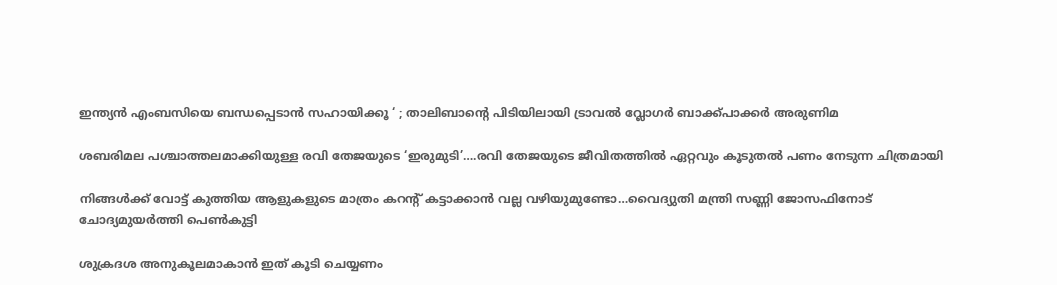ഇന്ത്യന്‍ എംബസിയെ ബന്ധപ്പെടാന്‍ സഹായിക്കൂ ‘ ; താലിബാന്റെ പിടിയിലായി ട്രാവല്‍ വ്ലോഗര്‍ ബാക്ക്പാക്കര്‍ അരുണിമ

ശബരിമല പശ്ചാത്തലമാക്കിയുള്ള രവി തേജയുടെ ‘ഇരുമുടി’….രവി തേജയുടെ ജീവിതത്തില്‍ ഏറ്റവും കൂടുതല്‍ പണം നേടുന്ന ചിത്രമായി

നിങ്ങള്‍ക്ക് വോട്ട് കുത്തിയ ആളുകളുടെ മാത്രം കറന്‍റ് കട്ടാക്കാന്‍ വല്ല വഴിയുമുണ്ടോ…വൈദ്യുതി മന്ത്രി സണ്ണി ജോസഫിനോട് ചോദ്യമുയര്‍ത്തി പെണ്‍കുട്ടി

ശുക്രദശ അനുകൂലമാകാൻ ഇത് കൂടി ചെയ്യണം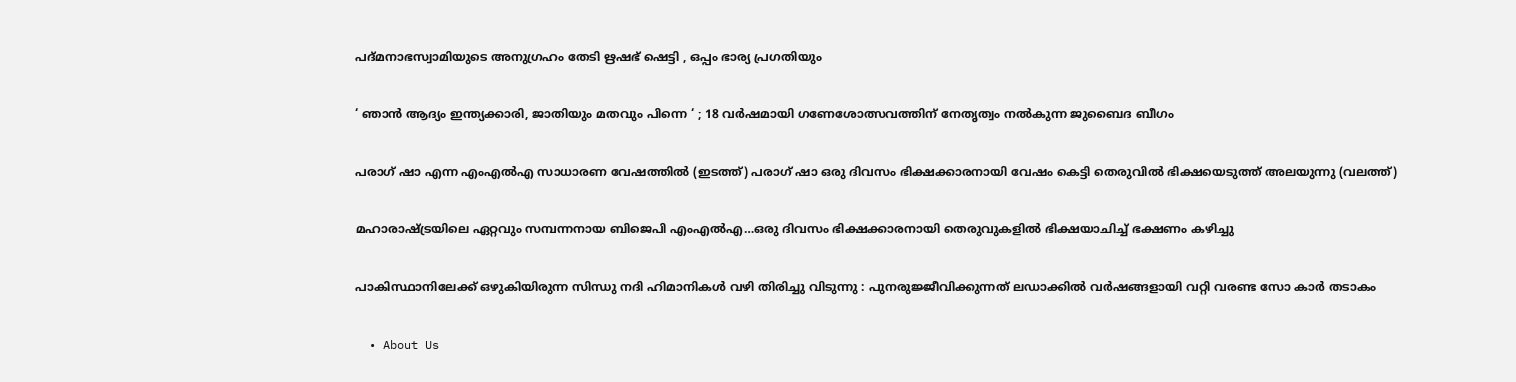പദ്മനാഭസ്വാമിയുടെ അനുഗ്രഹം തേടി ഋഷഭ് ഷെട്ടി , ഒപ്പം ഭാര്യ പ്രഗതിയും

‘ ഞാൻ ആദ്യം ഇന്ത്യക്കാരി, ജാതിയും മതവും പിന്നെ ‘ ; 18 വർഷമായി ഗണേശോത്സവത്തിന് നേതൃത്വം നൽകുന്ന ജുബൈദ ബീഗം

പരാഗ് ഷാ എന്ന എംഎല്‍എ സാധാരണ വേഷത്തില്‍ (ഇടത്ത്) പരാഗ് ഷാ ഒരു ദിവസം ഭിക്ഷക്കാരനായി വേഷം കെട്ടി തെരുവില്‍ ഭിക്ഷയെടുത്ത് അലയുന്നു (വലത്ത്)

മഹാരാഷ്‌ട്രയിലെ ഏറ്റവും സമ്പന്നനായ ബിജെപി എംഎൽഎ…ഒരു ദിവസം ഭിക്ഷക്കാരനായി തെരുവുകളില്‍ ഭിക്ഷയാചിച്ച് ഭക്ഷണം കഴിച്ചു

പാകിസ്ഥാനിലേക്ക് ഒഴുകിയിരുന്ന സിന്ധു നദി ഹിമാനികൾ വഴി തിരിച്ചു വിടുന്നു : പുനരുജ്ജീവിക്കുന്നത് ലഡാക്കിൽ വർഷങ്ങളായി വറ്റി വരണ്ട സോ കാർ തടാകം

  • About Us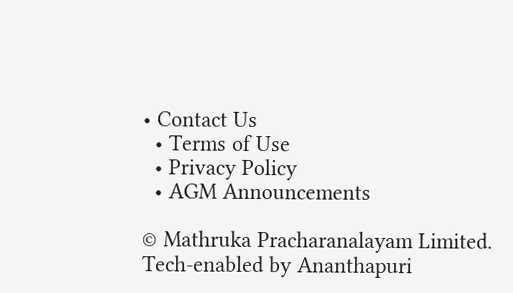• Contact Us
  • Terms of Use
  • Privacy Policy
  • AGM Announcements

© Mathruka Pracharanalayam Limited.
Tech-enabled by Ananthapuri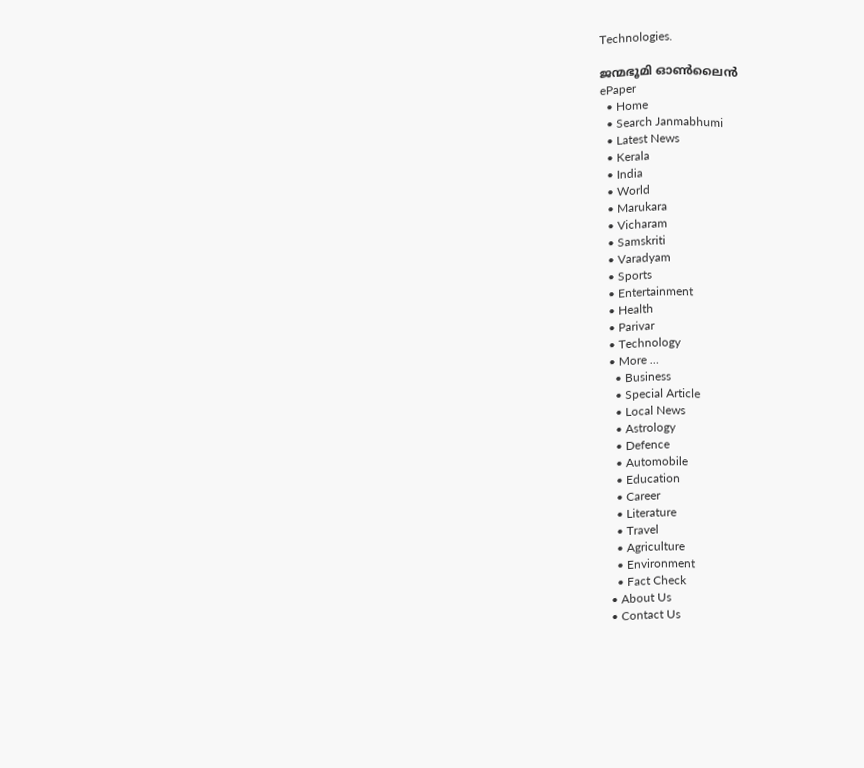Technologies.

ജന്മഭൂമി ഓണ്‍ലൈന്‍
ePaper
  • Home
  • Search Janmabhumi
  • Latest News
  • Kerala
  • India
  • World
  • Marukara
  • Vicharam
  • Samskriti
  • Varadyam
  • Sports
  • Entertainment
  • Health
  • Parivar
  • Technology
  • More …
    • Business
    • Special Article
    • Local News
    • Astrology
    • Defence
    • Automobile
    • Education
    • Career
    • Literature
    • Travel
    • Agriculture
    • Environment
    • Fact Check
  • About Us
  • Contact Us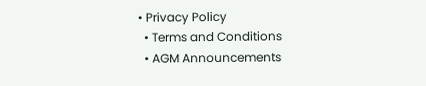• Privacy Policy
  • Terms and Conditions
  • AGM Announcements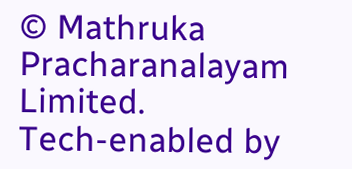© Mathruka Pracharanalayam Limited.
Tech-enabled by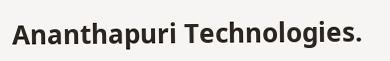Ananthapuri Technologies.